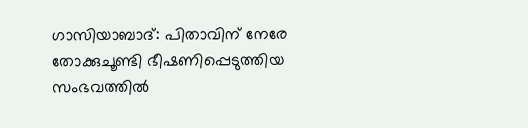ഗാസിയാബാദ്: പിതാവിന് നേരേ തോക്കുചൂണ്ടി ഭീഷണിപ്പെടുത്തിയ സംഭവത്തിൽ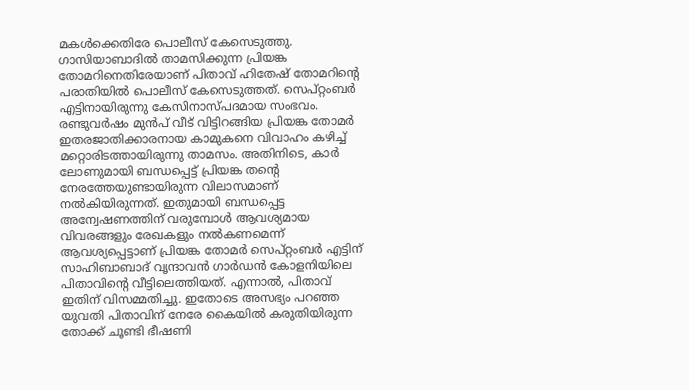മകൾക്കെതിരേ പൊലീസ് കേസെടുത്തു. ഗാസിയാബാദിൽ താമസിക്കുന്ന പ്രിയങ്ക തോമറിനെതിരേയാണ് പിതാവ് ഹിതേഷ് തോമറിന്റെ പരാതിയിൽ പൊലീസ് കേസെടുത്തത്. സെപ്റ്റംബർ എട്ടിനായിരുന്നു കേസിനാസ്പദമായ സംഭവം.
രണ്ടുവർഷം മുൻപ് വീട് വിട്ടിറങ്ങിയ പ്രിയങ്ക തോമർ ഇതരജാതിക്കാരനായ കാമുകനെ വിവാഹം കഴിച്ച് മറ്റൊരിടത്തായിരുന്നു താമസം. അതിനിടെ, കാർ ലോണുമായി ബന്ധപ്പെട്ട് പ്രിയങ്ക തന്റെ നേരത്തേയുണ്ടായിരുന്ന വിലാസമാണ് നൽകിയിരുന്നത്. ഇതുമായി ബന്ധപ്പെട്ട അന്വേഷണത്തിന് വരുമ്പോൾ ആവശ്യമായ വിവരങ്ങളും രേഖകളും നൽകണമെന്ന് ആവശ്യപ്പെട്ടാണ് പ്രിയങ്ക തോമർ സെപ്റ്റംബർ എട്ടിന് സാഹിബാബാദ് വൃന്ദാവൻ ഗാർഡൻ കോളനിയിലെ പിതാവിന്റെ വീട്ടിലെത്തിയത്. എന്നാൽ, പിതാവ് ഇതിന് വിസമ്മതിച്ചു. ഇതോടെ അസഭ്യം പറഞ്ഞ യുവതി പിതാവിന് നേരേ കൈയിൽ കരുതിയിരുന്ന തോക്ക് ചൂണ്ടി ഭീഷണി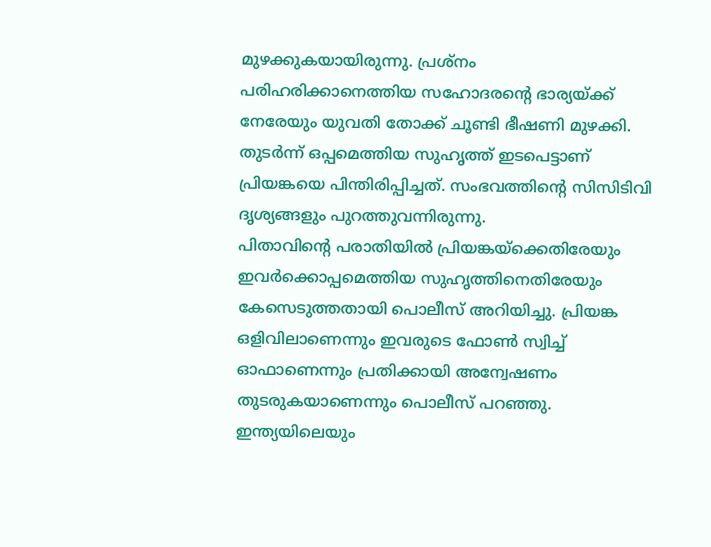മുഴക്കുകയായിരുന്നു. പ്രശ്നം പരിഹരിക്കാനെത്തിയ സഹോദരന്റെ ഭാര്യയ്ക്ക് നേരേയും യുവതി തോക്ക് ചൂണ്ടി ഭീഷണി മുഴക്കി. തുടർന്ന് ഒപ്പമെത്തിയ സുഹൃത്ത് ഇടപെട്ടാണ് പ്രിയങ്കയെ പിന്തിരിപ്പിച്ചത്. സംഭവത്തിന്റെ സിസിടിവി ദൃശ്യങ്ങളും പുറത്തുവന്നിരുന്നു.
പിതാവിന്റെ പരാതിയിൽ പ്രിയങ്കയ്ക്കെതിരേയും ഇവർക്കൊപ്പമെത്തിയ സുഹൃത്തിനെതിരേയും കേസെടുത്തതായി പൊലീസ് അറിയിച്ചു. പ്രിയങ്ക ഒളിവിലാണെന്നും ഇവരുടെ ഫോൺ സ്വിച്ച് ഓഫാണെന്നും പ്രതിക്കായി അന്വേഷണം തുടരുകയാണെന്നും പൊലീസ് പറഞ്ഞു.
ഇന്ത്യയിലെയും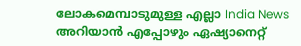ലോകമെമ്പാടുമുള്ള എല്ലാ India News അറിയാൻ എപ്പോഴും ഏഷ്യാനെറ്റ്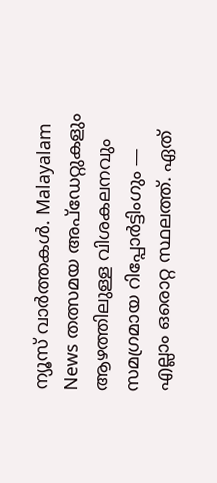ന്യൂസ് വാർത്തകൾ. Malayalam News തത്സമയ അപ്ഡേറ്റുകളും ആഴത്തിലുള്ള വിശകലനവും സമഗ്രമായ റിപ്പോർട്ടിംഗും — എല്ലാം ഒരൊറ്റ സ്ഥലത്ത്. ഏത്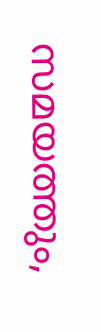സമയത്തും,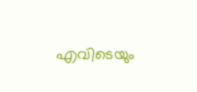എവിടെയും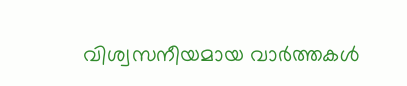വിശ്വസനീയമായ വാർത്തകൾ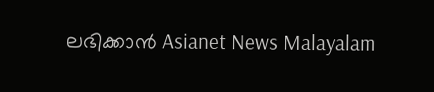ലഭിക്കാൻ Asianet News Malayalam